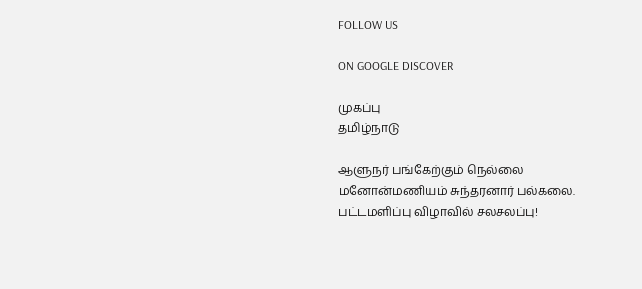FOLLOW US

ON GOOGLE DISCOVER

முகப்பு
தமிழ்நாடு

ஆளுநர் பங்கேற்கும் நெல்லை மனோன்மணியம் சுந்தரனார் பல்கலை. பட்டமளிப்பு விழாவில் சலசலப்பு!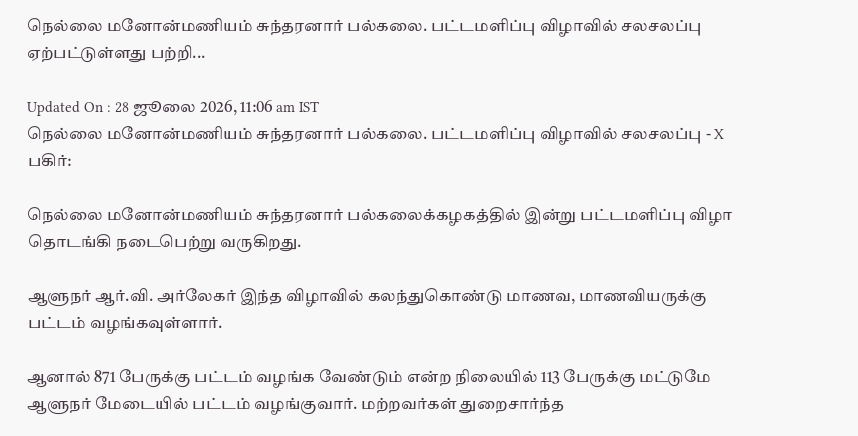நெல்லை மனோன்மணியம் சுந்தரனார் பல்கலை. பட்டமளிப்பு விழாவில் சலசலப்பு ஏற்பட்டுள்ளது பற்றி...

Updated On : 28 ஜூலை 2026, 11:06 am IST
நெல்லை மனோன்மணியம் சுந்தரனார் பல்கலை. பட்டமளிப்பு விழாவில் சலசலப்பு - X
பகிர்:

நெல்லை மனோன்மணியம் சுந்தரனார் பல்கலைக்கழகத்தில் இன்று பட்டமளிப்பு விழா தொடங்கி நடைபெற்று வருகிறது.

ஆளுநர் ஆர்.வி. அர்லேகர் இந்த விழாவில் கலந்துகொண்டு மாணவ, மாணவியருக்கு பட்டம் வழங்கவுள்ளார்.

ஆனால் 871 பேருக்கு பட்டம் வழங்க வேண்டும் என்ற நிலையில் 113 பேருக்கு மட்டுமே ஆளுநர் மேடையில் பட்டம் வழங்குவார். மற்றவர்கள் துறைசார்ந்த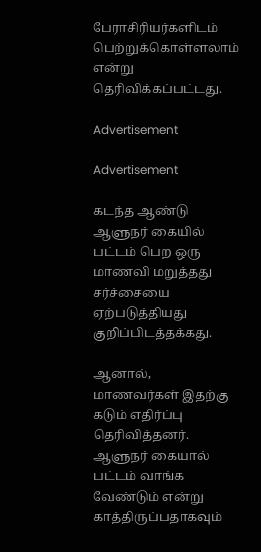பேராசிரியர்களிடம் பெற்றுக்கொள்ளலாம் என்று தெரிவிக்கப்பட்டது.

Advertisement

Advertisement

கடந்த ஆண்டு ஆளுநர் கையில் பட்டம் பெற ஒரு மாணவி மறுத்தது சர்ச்சையை ஏற்படுத்தியது குறிப்பிடத்தக்கது.

ஆனால், மாணவர்கள் இதற்கு கடும் எதிர்ப்பு தெரிவித்தனர். ஆளுநர் கையால் பட்டம் வாங்க வேண்டும் என்று காத்திருப்பதாகவும்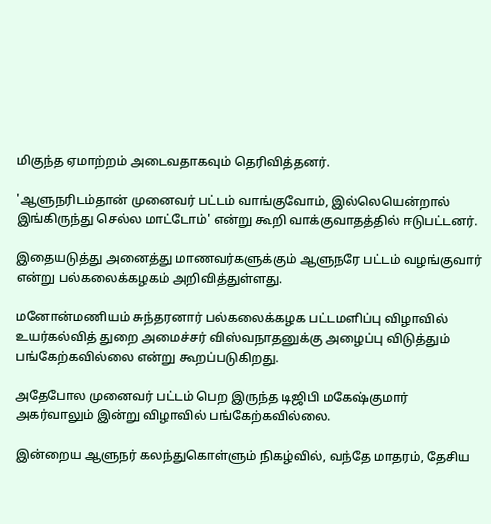மிகுந்த ஏமாற்றம் அடைவதாகவும் தெரிவித்தனர்.

'ஆளுநரிடம்தான் முனைவர் பட்டம் வாங்குவோம், இல்லெயென்றால் இங்கிருந்து செல்ல மாட்டோம்' என்று கூறி வாக்குவாதத்தில் ஈடுபட்டனர்.

இதையடுத்து அனைத்து மாணவர்களுக்கும் ஆளுநரே பட்டம் வழங்குவார் என்று பல்கலைக்கழகம் அறிவித்துள்ளது.

மனோன்மணியம் சுந்தரனார் பல்கலைக்கழக பட்டமளிப்பு விழாவில் உயர்கல்வித் துறை அமைச்சர் விஸ்வநாதனுக்கு அழைப்பு விடுத்தும் பங்கேற்கவில்லை என்று கூறப்படுகிறது.

அதேபோல முனைவர் பட்டம் பெற இருந்த டிஜிபி மகேஷ்குமார் அகர்வாலும் இன்று விழாவில் பங்கேற்கவில்லை.

இன்றைய ஆளுநர் கலந்துகொள்ளும் நிகழ்வில், வந்தே மாதரம், தேசிய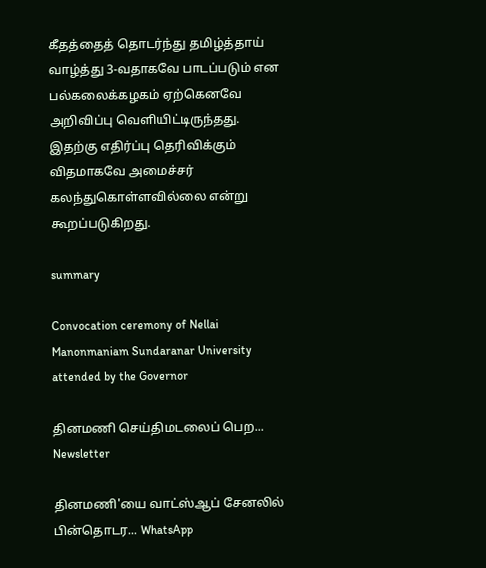கீதத்தைத் தொடர்ந்து தமிழ்த்தாய் வாழ்த்து 3-வதாகவே பாடப்படும் என பல்கலைக்கழகம் ஏற்கெனவே அறிவிப்பு வெளியிட்டிருந்தது. இதற்கு எதிர்ப்பு தெரிவிக்கும் விதமாகவே அமைச்சர் கலந்துகொள்ளவில்லை என்று கூறப்படுகிறது.

summary

Convocation ceremony of Nellai Manonmaniam Sundaranar University attended by the Governor

தினமணி செய்திமடலைப் பெற... Newsletter

தினமணி'யை வாட்ஸ்ஆப் சேனலில் பின்தொடர... WhatsApp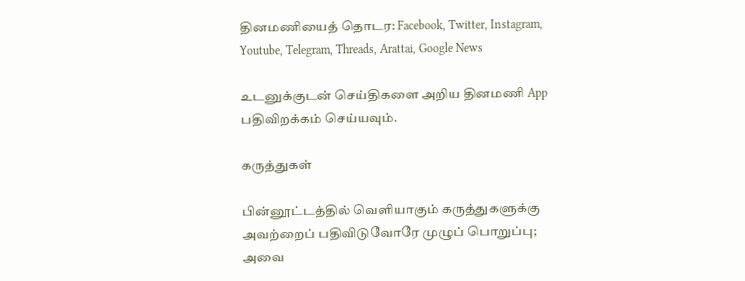தினமணியைத் தொடர: Facebook, Twitter, Instagram, Youtube, Telegram, Threads, Arattai, Google News

உடனுக்குடன் செய்திகளை அறிய தினமணி App பதிவிறக்கம் செய்யவும்.

கருத்துகள்

பின்னூட்டத்தில் வெளியாகும் கருத்துகளுக்கு அவற்றைப் பதிவிடுவோரே முழுப் பொறுப்பு; அவை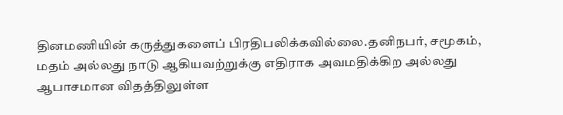தினமணியின் கருத்துகளைப் பிரதிபலிக்கவில்லை.தனிநபர், சமூகம், மதம் அல்லது நாடு ஆகியவற்றுக்கு எதிராக அவமதிக்கிற அல்லது ஆபாசமான விதத்திலுள்ள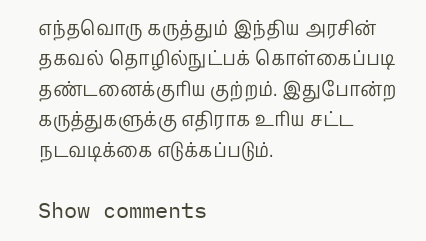எந்தவொரு கருத்தும் இந்திய அரசின் தகவல் தொழில்நுட்பக் கொள்கைப்படி தண்டனைக்குரிய குற்றம். இதுபோன்ற கருத்துகளுக்கு எதிராக உரிய சட்ட நடவடிக்கை எடுக்கப்படும்.

Show comments